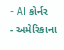- AI કોર્નર
- અમેરિકાના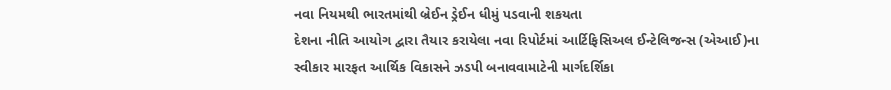નવા નિયમથી ભારતમાંથી બ્રેઈન ડ્રેઈન ધીમું પડવાની શકયતા
દેશના નીતિ આયોગ દ્વારા તૈયાર કરાયેલા નવા રિપોર્ટમાં આર્ટિફિસિઅલ ઈન્ટેલિજન્સ (એઆઈ)ના સ્વીકાર મારફત આર્થિક વિકાસને ઝડપી બનાવવામાટેની માર્ગદર્શિકા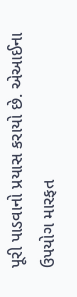પૂરી પાડવાનો પ્રયાસ કરાયો છે. એઆઈના ઉપયોગ મારફત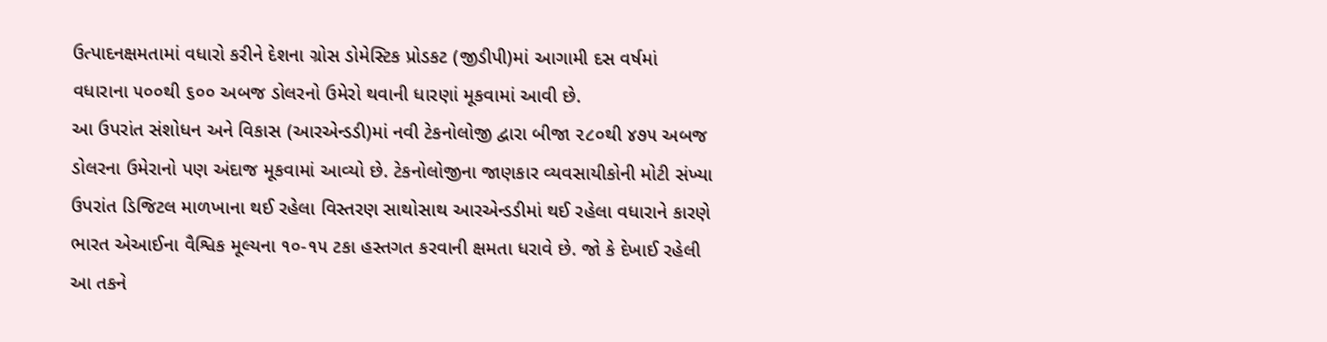ઉત્પાદનક્ષમતામાં વધારો કરીને દેશના ગ્રોસ ડોમેસ્ટિક પ્રોડકટ (જીડીપી)માં આગામી દસ વર્ષમાં વધારાના ૫૦૦થી ૬૦૦ અબજ ડોલરનો ઉમેરો થવાની ધારણાં મૂકવામાં આવી છે.
આ ઉપરાંત સંશોધન અને વિકાસ (આરએન્ડડી)માં નવી ટેકનોલોજી દ્વારા બીજા ૨૮૦થી ૪૭૫ અબજ ડોલરના ઉમેરાનો પણ અંદાજ મૂકવામાં આવ્યો છે. ટેકનોલોજીના જાણકાર વ્યવસાયીકોની મોટી સંખ્યા ઉપરાંત ડિજિટલ માળખાના થઈ રહેલા વિસ્તરણ સાથોસાથ આરએન્ડડીમાં થઈ રહેલા વધારાને કારણે ભારત એઆઈના વૈશ્વિક મૂલ્યના ૧૦-૧૫ ટકા હસ્તગત કરવાની ક્ષમતા ધરાવે છે. જો કે દેખાઈ રહેલી આ તકને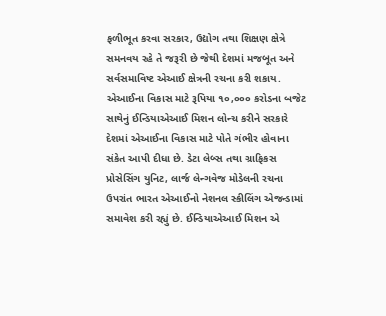ફળીભૂત કરવા સરકાર, ઉદ્યોગ તથા શિક્ષણ ક્ષેત્રે સમનવય રહે તે જરૂરી છે જેથી દેશમાં મજબૂત અને સર્વસમાવિષ્ટ એઆઈ ક્ષેત્રની રચના કરી શકાય.
એઆઈના વિકાસ માટે રૂપિયા ૧૦,૦૦૦ કરોડના બજેટ સાથેનું ઈન્ડિયાએઆઈ મિશન લોન્ચ કરીને સરકારે દેશમાં એઆઈના વિકાસ માટે પોતે ગંભીર હોવાના સંકેત આપી દીધા છે. ડેટા લેબ્સ તથા ગ્રાફિકસ પ્રોસેસિંગ યુનિટ, લાર્જ લેન્ગવેજ મોડેલની રચના ઉપરાંત ભારત એઆઈનો નેશનલ સ્કીલિંગ એજન્ડામાં સમાવેશ કરી રહ્યું છે. ઈન્ડિયાએઆઈ મિશન એ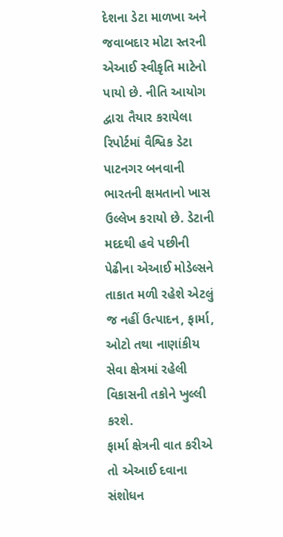દેશના ડેટા માળખા અને જવાબદાર મોટા સ્તરની એઆઈ સ્વીકૃતિ માટેનો પાયો છે. નીતિ આયોગ દ્વારા તૈયાર કરાયેલા રિપોર્ટમાં વૈશ્વિક ડેટા પાટનગર બનવાની ભારતની ક્ષમતાનો ખાસ ઉલ્લેખ કરાયો છે. ડેટાની મદદથી હવે પછીની પેઢીના એઆઈ મોડેલ્સને તાકાત મળી રહેશે એટલું જ નહીં ઉત્પાદન, ફાર્મા, ઓટો તથા નાણાંકીય સેવા ક્ષેત્રમાં રહેલી વિકાસની તકોને ખુલ્લી કરશે.
ફાર્મા ક્ષેત્રની વાત કરીએ તો એઆઈ દવાના સંશોધન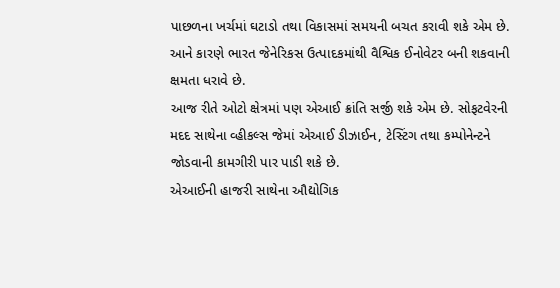પાછળના ખર્ચમાં ઘટાડો તથા વિકાસમાં સમયની બચત કરાવી શકે એમ છે. આને કારણે ભારત જેનેરિકસ ઉત્પાદકમાંથી વૈશ્વિક ઈનોવેટર બની શકવાની ક્ષમતા ધરાવે છે.
આજ રીતે ઓટો ક્ષેત્રમાં પણ એઆઈ ક્રાંતિ સર્જી શકે એમ છે. સોફટવેરની મદદ સાથેના વ્હીકલ્સ જેમાં એઆઈ ડીઝાઈન, ટેસ્ટિંગ તથા કમ્પોનેન્ટને જોડવાની કામગીરી પાર પાડી શકે છે.
એઆઈની હાજરી સાથેના ઔદ્યોગિક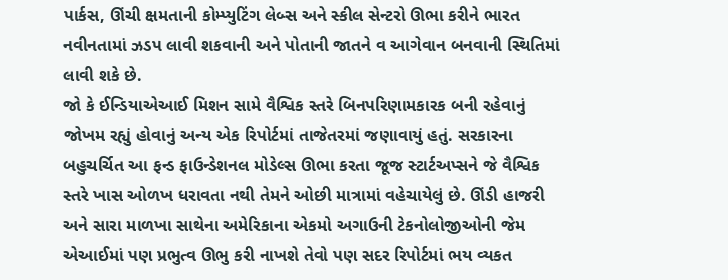પાર્કસ, ઊંચી ક્ષમતાની કોમ્પ્યુટિંગ લેબ્સ અને સ્કીલ સેન્ટરો ઊભા કરીને ભારત નવીનતામાં ઝડપ લાવી શકવાની અને પોતાની જાતને વ આગેવાન બનવાની સ્થિતિમાં લાવી શકે છે.
જો કે ઈન્ડિયાએઆઈ મિશન સામે વૈશ્વિક સ્તરે બિનપરિણામકારક બની રહેવાનું જોખમ રહ્યું હોવાનું અન્ય એક રિપોર્ટમાં તાજેતરમાં જણાવાયું હતું. સરકારના બહુચર્ચિત આ ફન્ડ ફાઉન્ડેશનલ મોડેલ્સ ઊભા કરતા જૂજ સ્ટાર્ટઅપ્સને જે વૈશ્વિક સ્તરે ખાસ ઓળખ ધરાવતા નથી તેમને ઓછી માત્રામાં વહેચાયેલું છે. ઊંડી હાજરી અને સારા માળખા સાથેના અમેરિકાના એકમો અગાઉની ટેકનોલોજીઓની જેમ એઆઈમાં પણ પ્રભુત્વ ઊભુ કરી નાખશે તેવો પણ સદર રિપોર્ટમાં ભય વ્યકત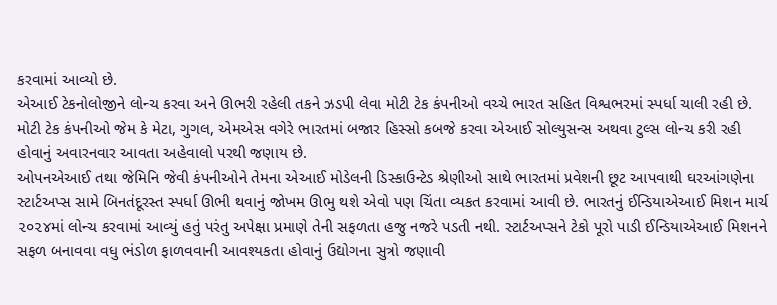કરવામાં આવ્યો છે.
એઆઈ ટેકનોલોજીને લોન્ચ કરવા અને ઊભરી રહેલી તકને ઝડપી લેવા મોટી ટેક કંપનીઓ વચ્ચે ભારત સહિત વિશ્વભરમાં સ્પર્ધા ચાલી રહી છે. મોટી ટેક કંપનીઓ જેમ કે મેટા, ગુગલ, એમએસ વગેરે ભારતમાં બજાર હિસ્સો કબજે કરવા એઆઈ સોલ્યુસન્સ અથવા ટુલ્સ લોન્ચ કરી રહી હોવાનું અવારનવાર આવતા અહેવાલો પરથી જણાય છે.
ઓપનએઆઈ તથા જેમિનિ જેવી કંપનીઓને તેમના એઆઈ મોડેલની ડિસ્કાઉન્ટેડ શ્રેણીઓ સાથે ભારતમાં પ્રવેશની છૂટ આપવાથી ઘરઆંગણેના સ્ટાર્ટઅપ્સ સામે બિનતંદૂરસ્ત સ્પર્ધા ઊભી થવાનું જોખમ ઊભુ થશે એવો પણ ચિંતા વ્યકત કરવામાં આવી છે. ભારતનું ઈન્ડિયાએઆઈ મિશન માર્ચ ૨૦૨૪માં લોન્ચ કરવામાં આવ્યું હતું પરંતુ અપેક્ષા પ્રમાણે તેની સફળતા હજુ નજરે પડતી નથી. સ્ટાર્ટઅપ્સને ટેકો પૂરો પાડી ઈન્ડિયાએઆઈ મિશનને સફળ બનાવવા વધુ ભંડોળ ફાળવવાની આવશ્યકતા હોવાનું ઉદ્યોગના સુત્રો જણાવી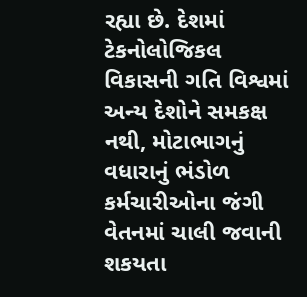રહ્યા છે. દેશમાં ટેકનોલોજિકલ વિકાસની ગતિ વિશ્વમાં અન્ય દેશોને સમકક્ષ નથી, મોટાભાગનું વધારાનું ભંડોળ કર્મચારીઓના જંગી વેતનમાં ચાલી જવાની શકયતા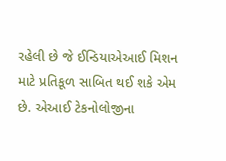રહેલી છે જે ઈન્ડિયાએઆઈ મિશન માટે પ્રતિકૂળ સાબિત થઈ શકે એમ છે. એઆઈ ટેકનોલોજીના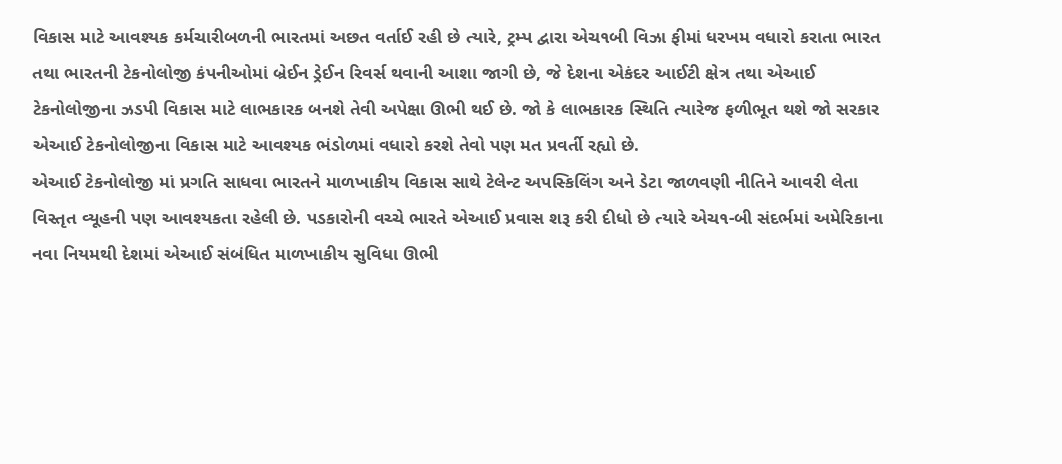વિકાસ માટે આવશ્યક કર્મચારીબળની ભારતમાં અછત વર્તાઈ રહી છે ત્યારે, ટ્રમ્પ દ્વારા એચ૧બી વિઝા ફીમાં ધરખમ વધારો કરાતા ભારત તથા ભારતની ટેકનોલોજી કંપનીઓમાં બ્રેઈન ડ્રેઈન રિવર્સ થવાની આશા જાગી છે, જે દેશના એકંદર આઈટી ક્ષેત્ર તથા એઆઈ ટેકનોલોજીના ઝડપી વિકાસ માટે લાભકારક બનશે તેવી અપેક્ષા ઊભી થઈ છે. જો કે લાભકારક સ્થિતિ ત્યારેજ ફળીભૂત થશે જો સરકાર એઆઈ ટેકનોલોજીના વિકાસ માટે આવશ્યક ભંડોળમાં વધારો કરશે તેવો પણ મત પ્રવર્તી રહ્યો છે.
એઆઈ ટેકનોલોજી માં પ્રગતિ સાધવા ભારતને માળખાકીય વિકાસ સાથે ટેલેન્ટ અપસ્કિલિંગ અને ડેટા જાળવણી નીતિને આવરી લેતા વિસ્તૃત વ્યૂહની પણ આવશ્યકતા રહેલી છે. પડકારોની વચ્ચે ભારતે એઆઈ પ્રવાસ શરૂ કરી દીધો છે ત્યારે એચ૧-બી સંદર્ભમાં અમેરિકાના નવા નિયમથી દેશમાં એઆઈ સંબંધિત માળખાકીય સુવિધા ઊભી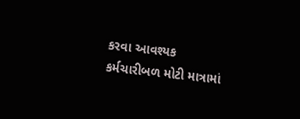કરવા આવશ્યક કર્મચારીબળ મોટી માત્રામાં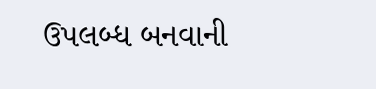ઉપલબ્ધ બનવાની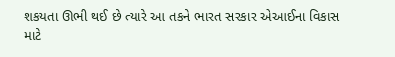શકયતા ઊભી થઈ છે ત્યારે આ તકને ભારત સરકાર એઆઈના વિકાસ માટે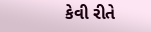કેવી રીતે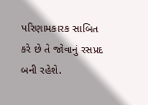પરિણામકારક સાબિત કરે છે તે જોવાનું રસપ્રદ બની રહેશે.